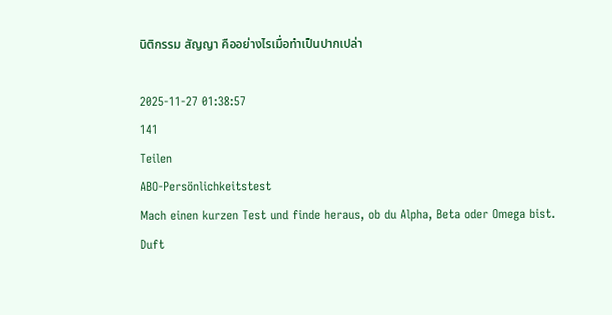นิติกรรม สัญญา คืออย่างไรเมื่อทำเป็นปากเปล่า

2025-11-27 01:38:57
141
Teilen
ABO-Persönlichkeitstest
Mach einen kurzen Test und finde heraus, ob du Alpha, Beta oder Omega bist.
Duft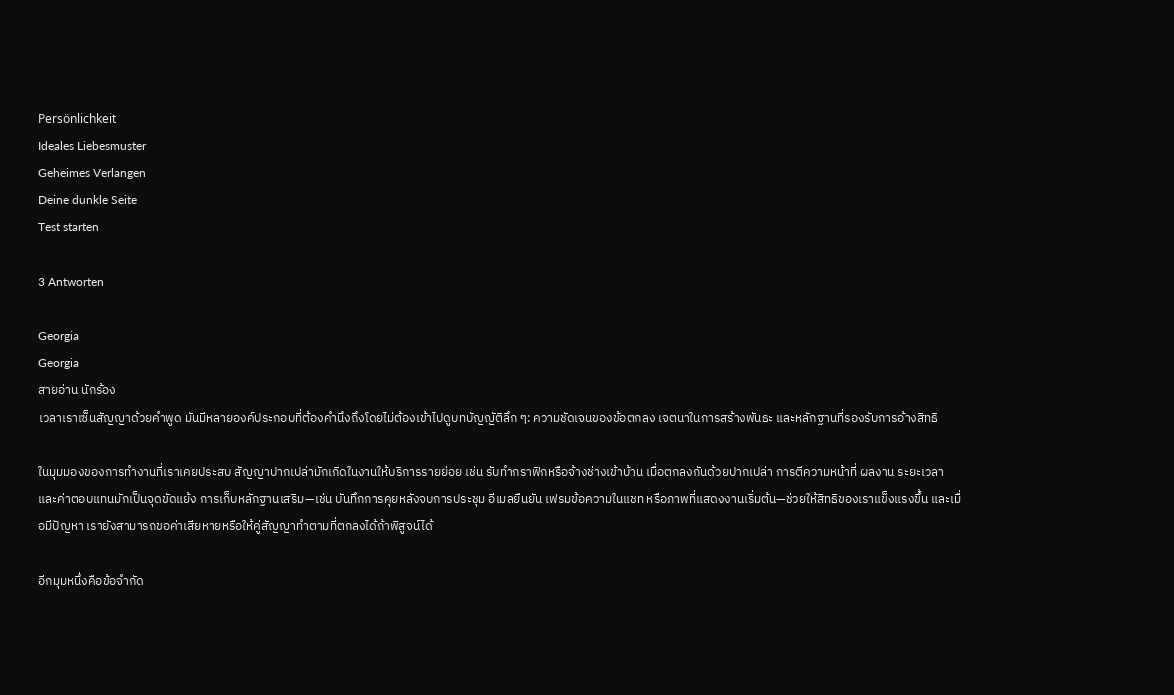Persönlichkeit
Ideales Liebesmuster
Geheimes Verlangen
Deine dunkle Seite
Test starten

3 Antworten

Georgia
Georgia
สายอ่าน นักร้อง
เวลาเราเซ็นสัญญาด้วยคำพูด มันมีหลายองค์ประกอบที่ต้องคำนึงถึงโดยไม่ต้องเข้าไปดูบทบัญญัติลึก ๆ: ความชัดเจนของข้อตกลง เจตนาในการสร้างพันธะ และหลักฐานที่รองรับการอ้างสิทธิ

ในมุมมองของการทำงานที่เราเคยประสบ สัญญาปากเปล่ามักเกิดในงานให้บริการรายย่อย เช่น รับทำกราฟิกหรือจ้างช่างเข้าบ้าน เมื่อตกลงกันด้วยปากเปล่า การตีความหน้าที่ ผลงาน ระยะเวลา และค่าตอบแทนมักเป็นจุดขัดแย้ง การเก็บหลักฐานเสริม—เช่น บันทึกการคุยหลังจบการประชุม อีเมลยืนยัน เฟรมข้อความในแชท หรือภาพที่แสดงงานเริ่มต้น—ช่วยให้สิทธิของเราแข็งแรงขึ้น และเมื่อมีปัญหา เรายังสามารถขอค่าเสียหายหรือให้คู่สัญญาทำตามที่ตกลงได้ถ้าพิสูจน์ได้

อีกมุมหนึ่งคือข้อจำกัด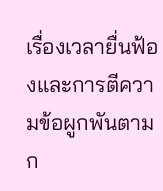เรื่องเวลายื่นฟ้องและการตีความข้อผูกพันตามก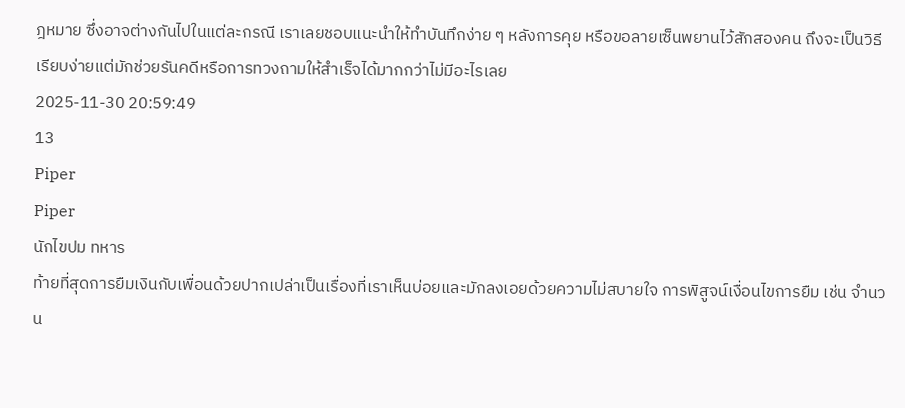ฎหมาย ซึ่งอาจต่างกันไปในแต่ละกรณี เราเลยชอบแนะนำให้ทำบันทึกง่าย ๆ หลังการคุย หรือขอลายเซ็นพยานไว้สักสองคน ถึงจะเป็นวิธีเรียบง่ายแต่มักช่วยรันคดีหรือการทวงถามให้สำเร็จได้มากกว่าไม่มีอะไรเลย
2025-11-30 20:59:49
13
Piper
Piper
นักไขปม ทหาร
ท้ายที่สุดการยืมเงินกับเพื่อนด้วยปากเปล่าเป็นเรื่องที่เราเห็นบ่อยและมักลงเอยด้วยความไม่สบายใจ การพิสูจน์เงื่อนไขการยืม เช่น จำนวน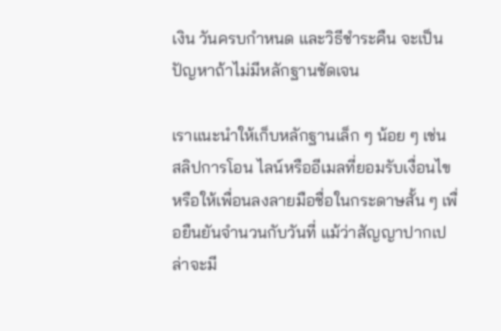เงิน วันครบกำหนด และวิธีชำระคืน จะเป็นปัญหาถ้าไม่มีหลักฐานชัดเจน

เราแนะนำให้เก็บหลักฐานเล็ก ๆ น้อย ๆ เช่น สลิปการโอน ไลน์หรืออีเมลที่ยอมรับเงื่อนไข หรือให้เพื่อนลงลายมือชื่อในกระดาษสั้น ๆ เพื่อยืนยันจำนวนกับวันที่ แม้ว่าสัญญาปากเปล่าจะมี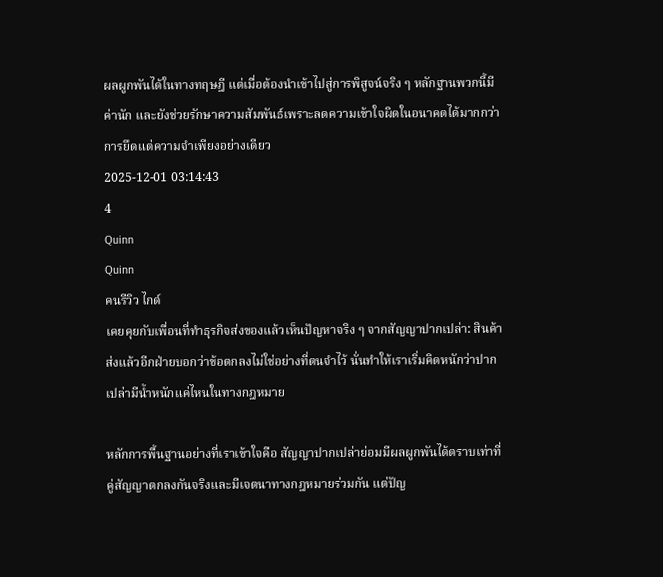ผลผูกพันได้ในทางทฤษฎี แต่เมื่อต้องนำเข้าไปสู่การพิสูจน์จริง ๆ หลักฐานพวกนี้มีค่านัก และยังช่วยรักษาความสัมพันธ์เพราะลดความเข้าใจผิดในอนาคตได้มากกว่าการยึดแต่ความจำเพียงอย่างเดียว
2025-12-01 03:14:43
4
Quinn
Quinn
คนรีวิว ไกด์
เคยคุยกับเพื่อนที่ทำธุรกิจส่งของแล้วเห็นปัญหาจริง ๆ จากสัญญาปากเปล่า: สินค้าส่งแล้วอีกฝ่ายบอกว่าข้อตกลงไม่ใช่อย่างที่ตนจำไว้ นั่นทำให้เราเริ่มคิดหนักว่าปากเปล่ามีน้ำหนักแค่ไหนในทางกฎหมาย

หลักการพื้นฐานอย่างที่เราเข้าใจคือ สัญญาปากเปล่าย่อมมีผลผูกพันได้ตราบเท่าที่คู่สัญญาตกลงกันจริงและมีเจตนาทางกฎหมายร่วมกัน แต่ปัญ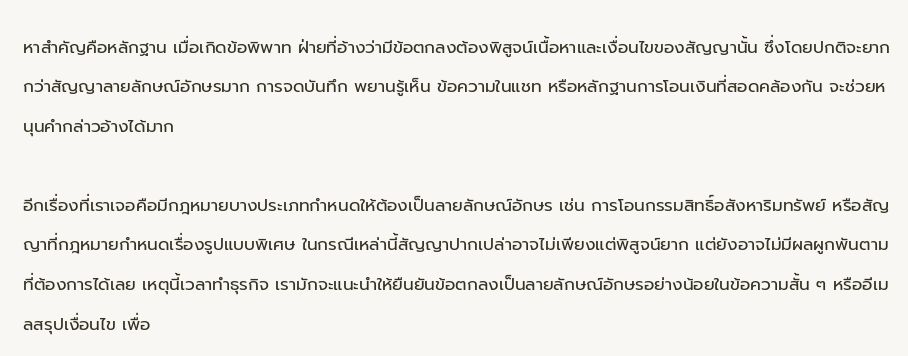หาสำคัญคือหลักฐาน เมื่อเกิดข้อพิพาท ฝ่ายที่อ้างว่ามีข้อตกลงต้องพิสูจน์เนื้อหาและเงื่อนไขของสัญญานั้น ซึ่งโดยปกติจะยากกว่าสัญญาลายลักษณ์อักษรมาก การจดบันทึก พยานรู้เห็น ข้อความในแชท หรือหลักฐานการโอนเงินที่สอดคล้องกัน จะช่วยหนุนคำกล่าวอ้างได้มาก

อีกเรื่องที่เราเจอคือมีกฎหมายบางประเภทกำหนดให้ต้องเป็นลายลักษณ์อักษร เช่น การโอนกรรมสิทธิ์อสังหาริมทรัพย์ หรือสัญญาที่กฎหมายกำหนดเรื่องรูปแบบพิเศษ ในกรณีเหล่านี้สัญญาปากเปล่าอาจไม่เพียงแต่พิสูจน์ยาก แต่ยังอาจไม่มีผลผูกพันตามที่ต้องการได้เลย เหตุนี้เวลาทำธุรกิจ เรามักจะแนะนำให้ยืนยันข้อตกลงเป็นลายลักษณ์อักษรอย่างน้อยในข้อความสั้น ๆ หรืออีเมลสรุปเงื่อนไข เพื่อ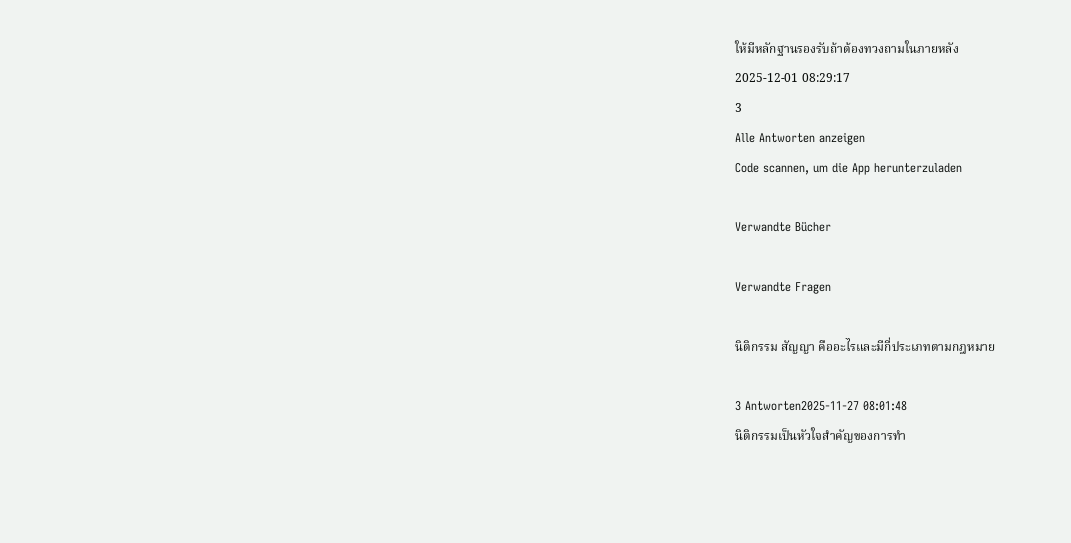ให้มีหลักฐานรองรับถ้าต้องทวงถามในภายหลัง
2025-12-01 08:29:17
3
Alle Antworten anzeigen
Code scannen, um die App herunterzuladen

Verwandte Bücher

Verwandte Fragen

นิติกรรม สัญญา คืออะไรและมีกี่ประเภทตามกฎหมาย

3 Antworten2025-11-27 08:01:48
นิติกรรมเป็นหัวใจสำคัญของการทำ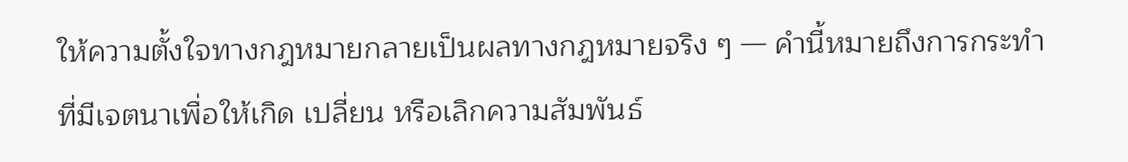ให้ความตั้งใจทางกฎหมายกลายเป็นผลทางกฎหมายจริง ๆ — คำนี้หมายถึงการกระทำที่มีเจตนาเพื่อให้เกิด เปลี่ยน หรือเลิกความสัมพันธ์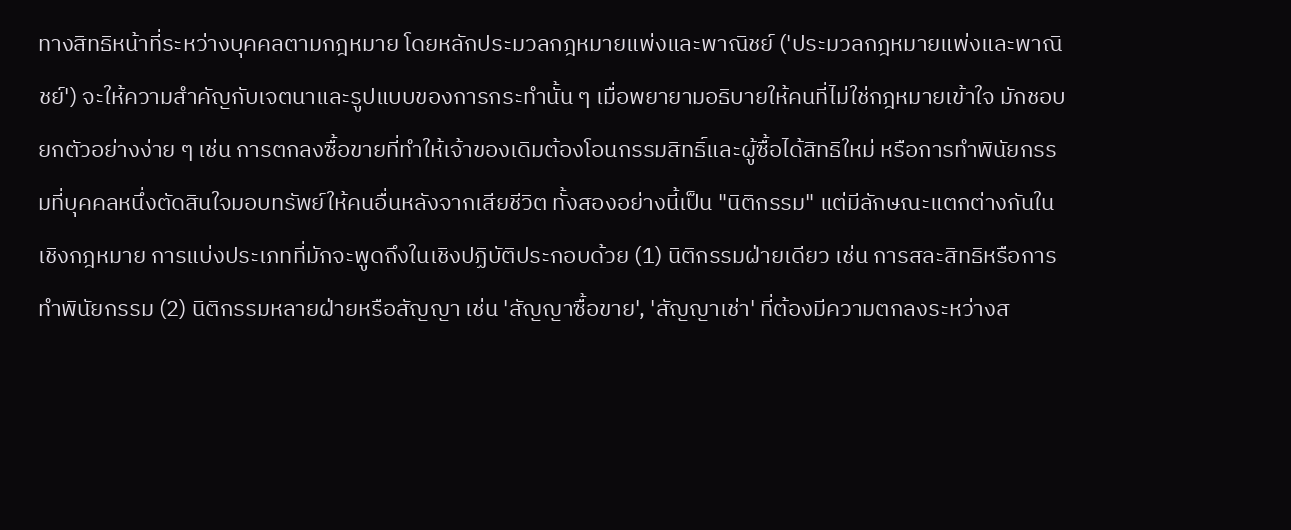ทางสิทธิหน้าที่ระหว่างบุคคลตามกฎหมาย โดยหลักประมวลกฎหมายแพ่งและพาณิชย์ ('ประมวลกฎหมายแพ่งและพาณิชย์') จะให้ความสำคัญกับเจตนาและรูปแบบของการกระทำนั้น ๆ เมื่อพยายามอธิบายให้คนที่ไม่ใช่กฎหมายเข้าใจ มักชอบยกตัวอย่างง่าย ๆ เช่น การตกลงซื้อขายที่ทำให้เจ้าของเดิมต้องโอนกรรมสิทธิ์และผู้ซื้อได้สิทธิใหม่ หรือการทำพินัยกรรมที่บุคคลหนึ่งตัดสินใจมอบทรัพย์ให้คนอื่นหลังจากเสียชีวิต ทั้งสองอย่างนี้เป็น "นิติกรรม" แต่มีลักษณะแตกต่างกันในเชิงกฎหมาย การแบ่งประเภทที่มักจะพูดถึงในเชิงปฏิบัติประกอบด้วย (1) นิติกรรมฝ่ายเดียว เช่น การสละสิทธิหรือการทำพินัยกรรม (2) นิติกรรมหลายฝ่ายหรือสัญญา เช่น 'สัญญาซื้อขาย', 'สัญญาเช่า' ที่ต้องมีความตกลงระหว่างส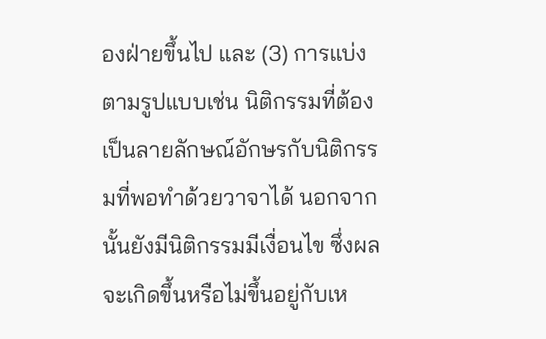องฝ่ายขึ้นไป และ (3) การแบ่งตามรูปแบบเช่น นิติกรรมที่ต้องเป็นลายลักษณ์อักษรกับนิติกรรมที่พอทำด้วยวาจาได้ นอกจากนั้นยังมีนิติกรรมมีเงื่อนไข ซึ่งผลจะเกิดขึ้นหรือไม่ขึ้นอยู่กับเห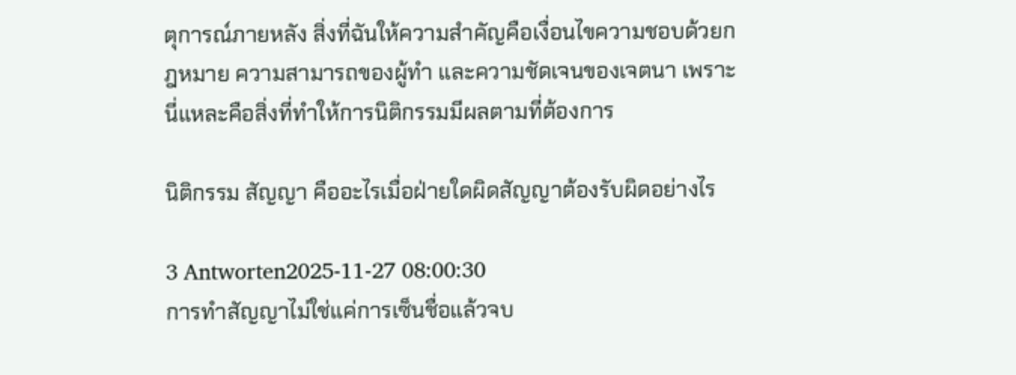ตุการณ์ภายหลัง สิ่งที่ฉันให้ความสำคัญคือเงื่อนไขความชอบด้วยกฎหมาย ความสามารถของผู้ทำ และความชัดเจนของเจตนา เพราะนี่แหละคือสิ่งที่ทำให้การนิติกรรมมีผลตามที่ต้องการ

นิติกรรม สัญญา คืออะไรเมื่อฝ่ายใดผิดสัญญาต้องรับผิดอย่างไร

3 Antworten2025-11-27 08:00:30
การทำสัญญาไม่ใช่แค่การเซ็นชื่อแล้วจบ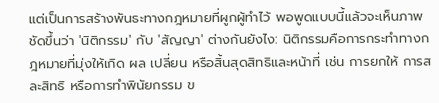แต่เป็นการสร้างพันธะทางกฎหมายที่ผูกผู้ทำไว้ พอพูดแบบนี้แล้วจะเห็นภาพชัดขึ้นว่า 'นิติกรรม' กับ 'สัญญา' ต่างกันยังไง: นิติกรรมคือการกระทำทางกฎหมายที่มุ่งให้เกิด ผล เปลี่ยน หรือสิ้นสุดสิทธิและหน้าที่ เช่น การยกให้ การสละสิทธิ หรือการทำพินัยกรรม ข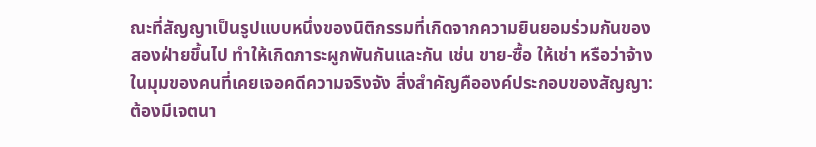ณะที่สัญญาเป็นรูปแบบหนึ่งของนิติกรรมที่เกิดจากความยินยอมร่วมกันของสองฝ่ายขึ้นไป ทำให้เกิดภาระผูกพันกันและกัน เช่น ขาย-ซื้อ ให้เช่า หรือว่าจ้าง ในมุมของคนที่เคยเจอคดีความจริงจัง สิ่งสำคัญคือองค์ประกอบของสัญญา: ต้องมีเจตนา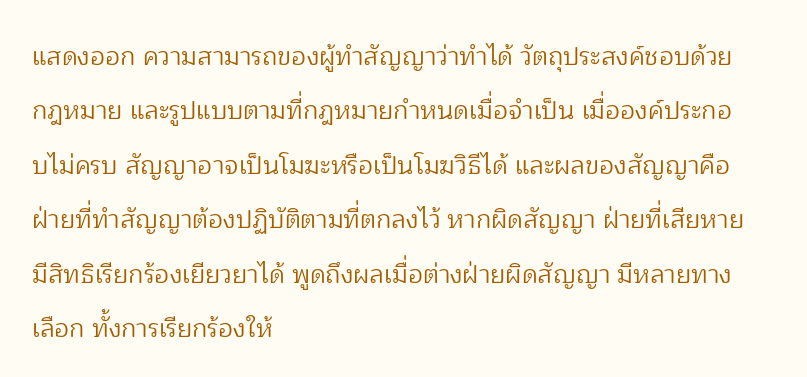แสดงออก ความสามารถของผู้ทำสัญญาว่าทำได้ วัตถุประสงค์ชอบด้วยกฎหมาย และรูปแบบตามที่กฎหมายกำหนดเมื่อจำเป็น เมื่อองค์ประกอบไม่ครบ สัญญาอาจเป็นโมฆะหรือเป็นโมฆวิธีได้ และผลของสัญญาคือฝ่ายที่ทำสัญญาต้องปฏิบัติตามที่ตกลงไว้ หากผิดสัญญา ฝ่ายที่เสียหายมีสิทธิเรียกร้องเยียวยาได้ พูดถึงผลเมื่อต่างฝ่ายผิดสัญญา มีหลายทางเลือก ทั้งการเรียกร้องให้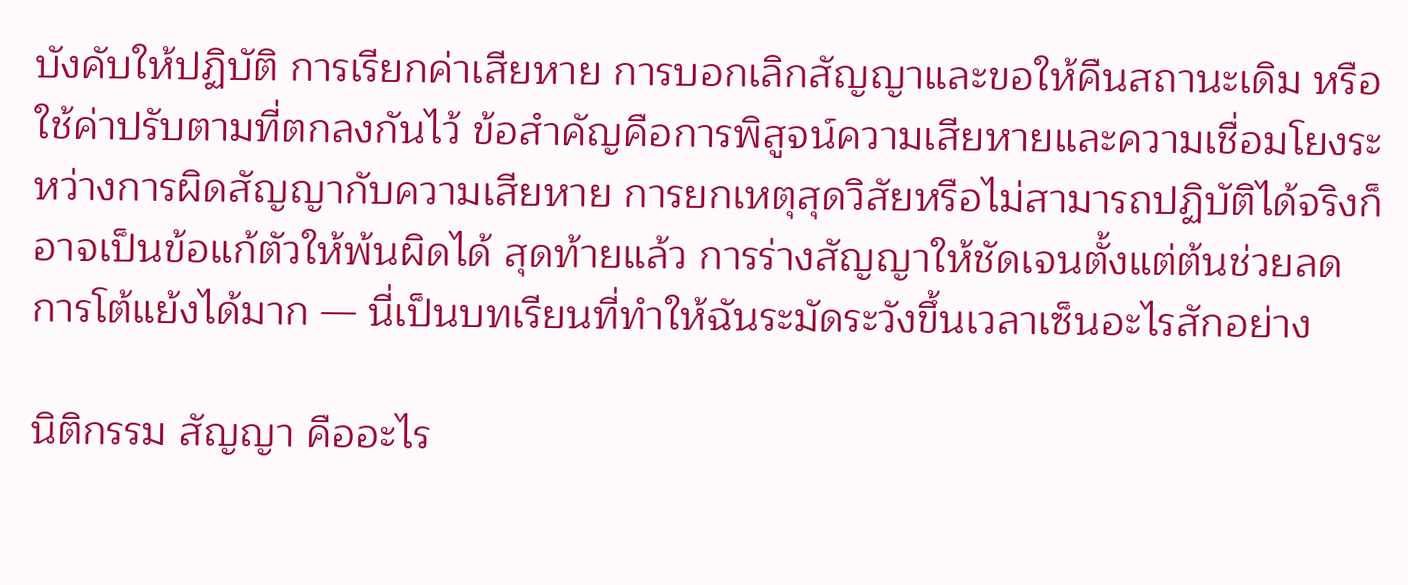บังคับให้ปฏิบัติ การเรียกค่าเสียหาย การบอกเลิกสัญญาและขอให้คืนสถานะเดิม หรือใช้ค่าปรับตามที่ตกลงกันไว้ ข้อสำคัญคือการพิสูจน์ความเสียหายและความเชื่อมโยงระหว่างการผิดสัญญากับความเสียหาย การยกเหตุสุดวิสัยหรือไม่สามารถปฏิบัติได้จริงก็อาจเป็นข้อแก้ตัวให้พ้นผิดได้ สุดท้ายแล้ว การร่างสัญญาให้ชัดเจนตั้งแต่ต้นช่วยลดการโต้แย้งได้มาก — นี่เป็นบทเรียนที่ทำให้ฉันระมัดระวังขึ้นเวลาเซ็นอะไรสักอย่าง

นิติกรรม สัญญา คืออะไร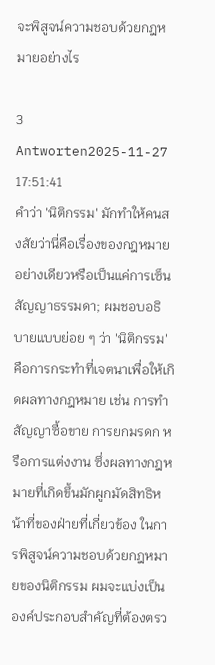จะพิสูจน์ความชอบด้วยกฎหมายอย่างไร

3 Antworten2025-11-27 17:51:41
คำว่า 'นิติกรรม' มักทำให้คนสงสัยว่านี่คือเรื่องของกฎหมายอย่างเดียวหรือเป็นแค่การเซ็นสัญญาธรรมดา; ผมชอบอธิบายแบบย่อย ๆ ว่า 'นิติกรรม' คือการกระทำที่เจตนาเพื่อให้เกิดผลทางกฎหมาย เช่น การทำสัญญาซื้อขาย การยกมรดก หรือการแต่งงาน ซึ่งผลทางกฎหมายที่เกิดขึ้นมักผูกมัดสิทธิหน้าที่ของฝ่ายที่เกี่ยวข้อง ในการพิสูจน์ความชอบด้วยกฎหมายของนิติกรรม ผมจะแบ่งเป็นองค์ประกอบสำคัญที่ต้องตรว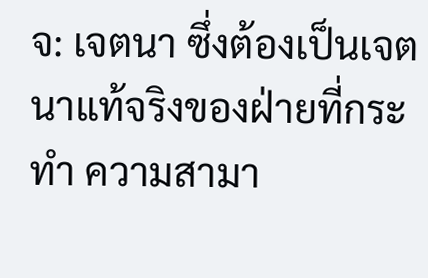จ: เจตนา ซึ่งต้องเป็นเจตนาแท้จริงของฝ่ายที่กระทำ ความสามา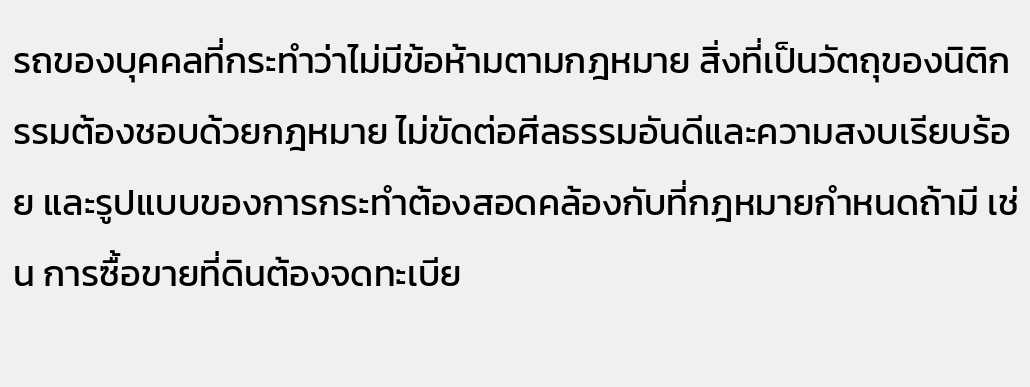รถของบุคคลที่กระทำว่าไม่มีข้อห้ามตามกฎหมาย สิ่งที่เป็นวัตถุของนิติกรรมต้องชอบด้วยกฎหมาย ไม่ขัดต่อศีลธรรมอันดีและความสงบเรียบร้อย และรูปแบบของการกระทำต้องสอดคล้องกับที่กฎหมายกำหนดถ้ามี เช่น การซื้อขายที่ดินต้องจดทะเบีย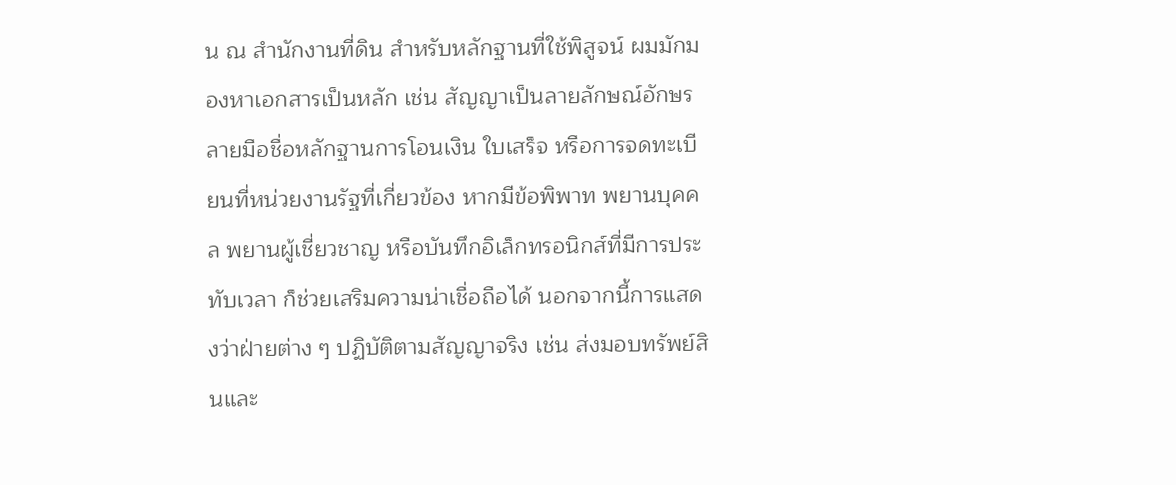น ณ สำนักงานที่ดิน สำหรับหลักฐานที่ใช้พิสูจน์ ผมมักมองหาเอกสารเป็นหลัก เช่น สัญญาเป็นลายลักษณ์อักษร ลายมือชื่อหลักฐานการโอนเงิน ใบเสร็จ หรือการจดทะเบียนที่หน่วยงานรัฐที่เกี่ยวข้อง หากมีข้อพิพาท พยานบุคคล พยานผู้เชี่ยวชาญ หรือบันทึกอิเล็กทรอนิกส์ที่มีการประทับเวลา ก็ช่วยเสริมความน่าเชื่อถือได้ นอกจากนี้การแสดงว่าฝ่ายต่าง ๆ ปฏิบัติตามสัญญาจริง เช่น ส่งมอบทรัพย์สินและ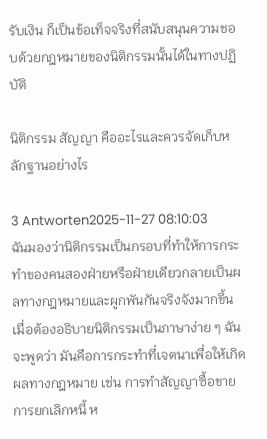รับเงิน ก็เป็นข้อเท็จจริงที่สนับสนุนความชอบด้วยกฎหมายของนิติกรรมนั้นได้ในทางปฏิบัติ

นิติกรรม สัญญา คืออะไรและควรจัดเก็บหลักฐานอย่างไร

3 Antworten2025-11-27 08:10:03
ฉันมองว่านิติกรรมเป็นกรอบที่ทำให้การกระทำของคนสองฝ่ายหรือฝ่ายเดียวกลายเป็นผลทางกฎหมายและผูกพันกันจริงจังมากขึ้น เมื่อต้องอธิบายนิติกรรมเป็นภาษาง่าย ๆ ฉันจะพูดว่า มันคือการกระทำที่เจตนาเพื่อให้เกิดผลทางกฎหมาย เช่น การทำสัญญาซื้อขาย การยกเลิกหนี้ ห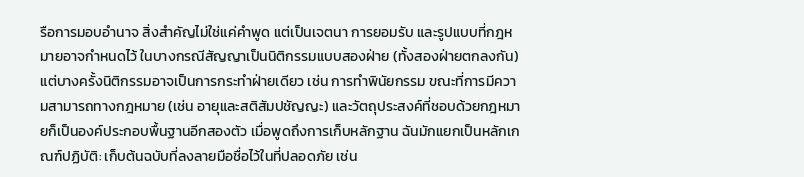รือการมอบอำนาจ สิ่งสำคัญไม่ใช่แค่คำพูด แต่เป็นเจตนา การยอมรับ และรูปแบบที่กฎหมายอาจกำหนดไว้ ในบางกรณีสัญญาเป็นนิติกรรมแบบสองฝ่าย (ทั้งสองฝ่ายตกลงกัน) แต่บางครั้งนิติกรรมอาจเป็นการกระทำฝ่ายเดียว เช่น การทำพินัยกรรม ขณะที่การมีความสามารถทางกฎหมาย (เช่น อายุและสติสัมปชัญญะ) และวัตถุประสงค์ที่ชอบด้วยกฎหมายก็เป็นองค์ประกอบพื้นฐานอีกสองตัว เมื่อพูดถึงการเก็บหลักฐาน ฉันมักแยกเป็นหลักเกณฑ์ปฏิบัติ: เก็บต้นฉบับที่ลงลายมือชื่อไว้ในที่ปลอดภัย เช่น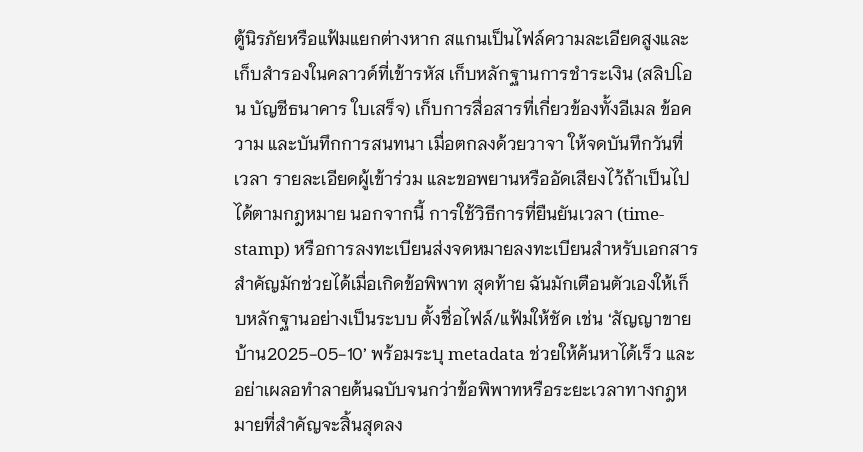ตู้นิรภัยหรือแฟ้มแยกต่างหาก สแกนเป็นไฟล์ความละเอียดสูงและเก็บสำรองในคลาวด์ที่เข้ารหัส เก็บหลักฐานการชำระเงิน (สลิปโอน บัญชีธนาคาร ใบเสร็จ) เก็บการสื่อสารที่เกี่ยวข้องทั้งอีเมล ข้อความ และบันทึกการสนทนา เมื่อตกลงด้วยวาจา ให้จดบันทึกวันที่ เวลา รายละเอียดผู้เข้าร่วม และขอพยานหรืออัดเสียงไว้ถ้าเป็นไปได้ตามกฎหมาย นอกจากนี้ การใช้วิธีการที่ยืนยันเวลา (time-stamp) หรือการลงทะเบียนส่งจดหมายลงทะเบียนสำหรับเอกสารสำคัญมักช่วยได้เมื่อเกิดข้อพิพาท สุดท้าย ฉันมักเตือนตัวเองให้เก็บหลักฐานอย่างเป็นระบบ ตั้งชื่อไฟล์/แฟ้มให้ชัด เช่น ‘สัญญาขายบ้าน2025-05-10’ พร้อมระบุ metadata ช่วยให้ค้นหาได้เร็ว และอย่าเผลอทำลายต้นฉบับจนกว่าข้อพิพาทหรือระยะเวลาทางกฎหมายที่สำคัญจะสิ้นสุดลง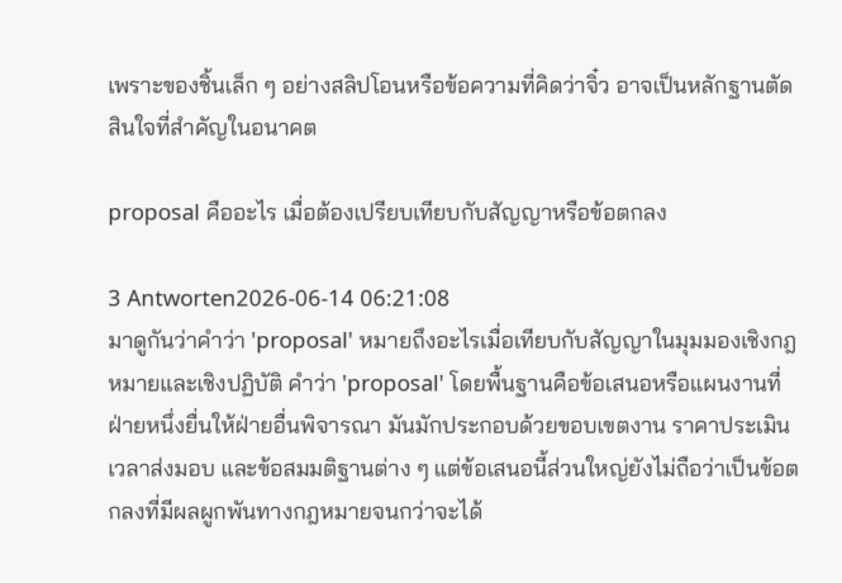เพราะของชิ้นเล็ก ๆ อย่างสลิปโอนหรือข้อความที่คิดว่าจิ๋ว อาจเป็นหลักฐานตัดสินใจที่สำคัญในอนาคต

proposal คืออะไร เมื่อต้องเปรียบเทียบกับสัญญาหรือข้อตกลง

3 Antworten2026-06-14 06:21:08
มาดูกันว่าคำว่า 'proposal' หมายถึงอะไรเมื่อเทียบกับสัญญาในมุมมองเชิงกฎหมายและเชิงปฏิบัติ คำว่า 'proposal' โดยพื้นฐานคือข้อเสนอหรือแผนงานที่ฝ่ายหนึ่งยื่นให้ฝ่ายอื่นพิจารณา มันมักประกอบด้วยขอบเขตงาน ราคาประเมิน เวลาส่งมอบ และข้อสมมติฐานต่าง ๆ แต่ข้อเสนอนี้ส่วนใหญ่ยังไม่ถือว่าเป็นข้อตกลงที่มีผลผูกพันทางกฎหมายจนกว่าจะได้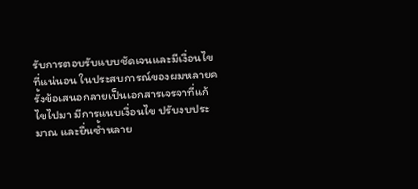รับการตอบรับแบบชัดเจนและมีเงื่อนไขที่แน่นอน ในประสบการณ์ของผมหลายครั้งข้อเสนอกลายเป็นเอกสารเจรจาที่แก้ไขไปมา มีการแนบเงื่อนไข ปรับงบประมาณ และยื่นซ้ำหลาย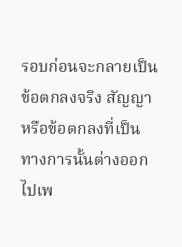รอบก่อนจะกลายเป็นข้อตกลงจริง สัญญาหรือข้อตกลงที่เป็นทางการนั้นต่างออกไปเพ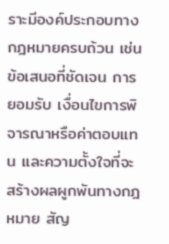ราะมีองค์ประกอบทางกฎหมายครบถ้วน เช่น ข้อเสนอที่ชัดเจน การยอมรับ เงื่อนไขการพิจารณาหรือค่าตอบแทน และความตั้งใจที่จะสร้างผลผูกพันทางกฎหมาย สัญ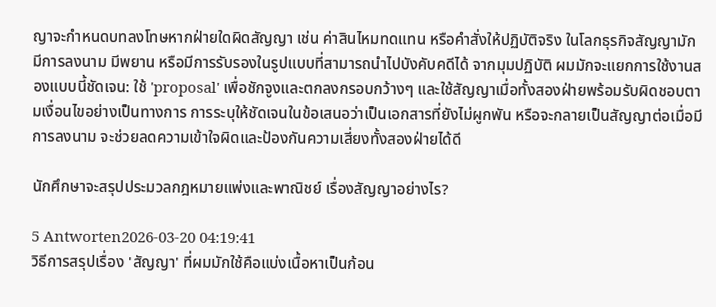ญาจะกำหนดบทลงโทษหากฝ่ายใดผิดสัญญา เช่น ค่าสินไหมทดแทน หรือคำสั่งให้ปฏิบัติจริง ในโลกธุรกิจสัญญามักมีการลงนาม มีพยาน หรือมีการรับรองในรูปแบบที่สามารถนำไปบังคับคดีได้ จากมุมปฏิบัติ ผมมักจะแยกการใช้งานสองแบบนี้ชัดเจน: ใช้ 'proposal' เพื่อชักจูงและตกลงกรอบกว้างๆ และใช้สัญญาเมื่อทั้งสองฝ่ายพร้อมรับผิดชอบตามเงื่อนไขอย่างเป็นทางการ การระบุให้ชัดเจนในข้อเสนอว่าเป็นเอกสารที่ยังไม่ผูกพัน หรือจะกลายเป็นสัญญาต่อเมื่อมีการลงนาม จะช่วยลดความเข้าใจผิดและป้องกันความเสี่ยงทั้งสองฝ่ายได้ดี

นักศึกษาจะสรุปประมวลกฎหมายแพ่งและพาณิชย์ เรื่องสัญญาอย่างไร?

5 Antworten2026-03-20 04:19:41
วิธีการสรุปเรื่อง 'สัญญา' ที่ผมมักใช้คือแบ่งเนื้อหาเป็นก้อน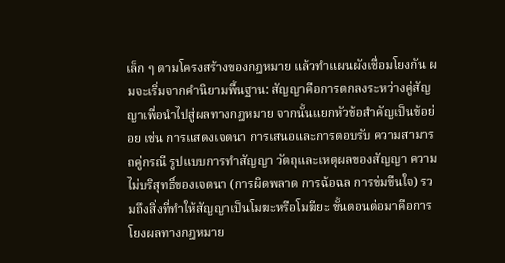เล็ก ๆ ตามโครงสร้างของกฎหมาย แล้วทำแผนผังเชื่อมโยงกัน ผมจะเริ่มจากคำนิยามพื้นฐาน: สัญญาคือการตกลงระหว่างคู่สัญญาเพื่อนำไปสู่ผลทางกฎหมาย จากนั้นแยกหัวข้อสำคัญเป็นข้อย่อย เช่น การแสดงเจตนา การเสนอและการตอบรับ ความสามารถคู่กรณี รูปแบบการทำสัญญา วัตถุและเหตุผลของสัญญา ความไม่บริสุทธิ์ของเจตนา (การผิดพลาด การฉ้อฉล การข่มขืนใจ) รวมถึงสิ่งที่ทำให้สัญญาเป็นโมฆะหรือโมฆียะ ขั้นตอนต่อมาคือการโยงผลทางกฎหมาย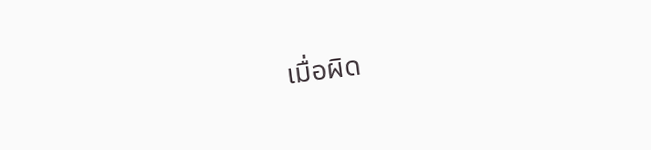เมื่อผิด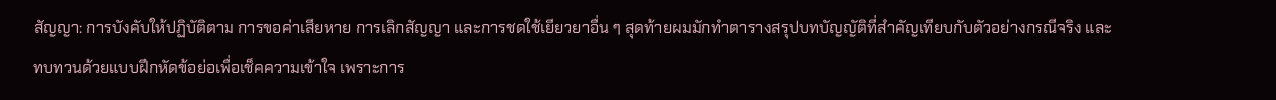สัญญา: การบังคับให้ปฏิบัติตาม การขอค่าเสียหาย การเลิกสัญญา และการชดใช้เยียวยาอื่น ๆ สุดท้ายผมมักทำตารางสรุปบทบัญญัติที่สำคัญเทียบกับตัวอย่างกรณีจริง และทบทวนด้วยแบบฝึกหัดข้อย่อเพื่อเช็คความเข้าใจ เพราะการ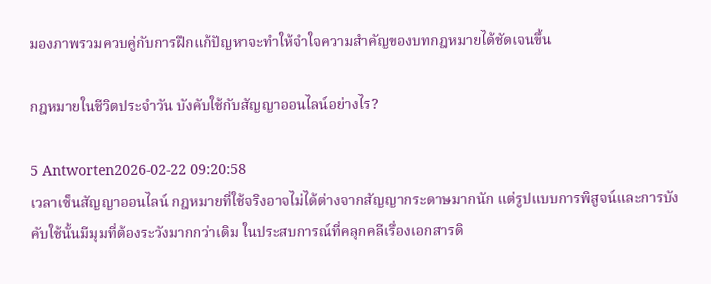มองภาพรวมควบคู่กับการฝึกแก้ปัญหาจะทำให้จำใจความสำคัญของบทกฎหมายได้ชัดเจนขึ้น

กฎหมายในชีวิตประจำวัน บังคับใช้กับสัญญาออนไลน์อย่างไร?

5 Antworten2026-02-22 09:20:58
เวลาเซ็นสัญญาออนไลน์ กฎหมายที่ใช้จริงอาจไม่ได้ต่างจากสัญญากระดาษมากนัก แต่รูปแบบการพิสูจน์และการบังคับใช้นั้นมีมุมที่ต้องระวังมากกว่าเดิม ในประสบการณ์ที่คลุกคลีเรื่องเอกสารดิ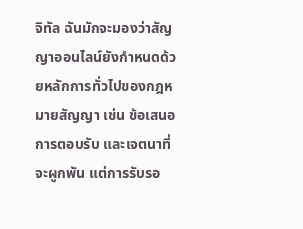จิทัล ฉันมักจะมองว่าสัญญาออนไลน์ยังกำหนดด้วยหลักการทั่วไปของกฎหมายสัญญา เช่น ข้อเสนอ การตอบรับ และเจตนาที่จะผูกพัน แต่การรับรอ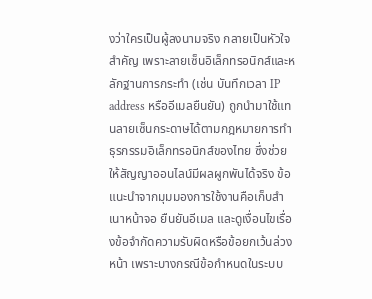งว่าใครเป็นผู้ลงนามจริง กลายเป็นหัวใจสำคัญ เพราะลายเซ็นอิเล็กทรอนิกส์และหลักฐานการกระทำ (เช่น บันทึกเวลา IP address หรืออีเมลยืนยัน) ถูกนำมาใช้แทนลายเซ็นกระดาษได้ตามกฎหมายการทำธุรกรรมอิเล็กทรอนิกส์ของไทย ซึ่งช่วยให้สัญญาออนไลน์มีผลผูกพันได้จริง ข้อแนะนำจากมุมมองการใช้งานคือเก็บสำเนาหน้าจอ ยืนยันอีเมล และดูเงื่อนไขเรื่องข้อจำกัดความรับผิดหรือข้อยกเว้นล่วงหน้า เพราะบางกรณีข้อกำหนดในระบบ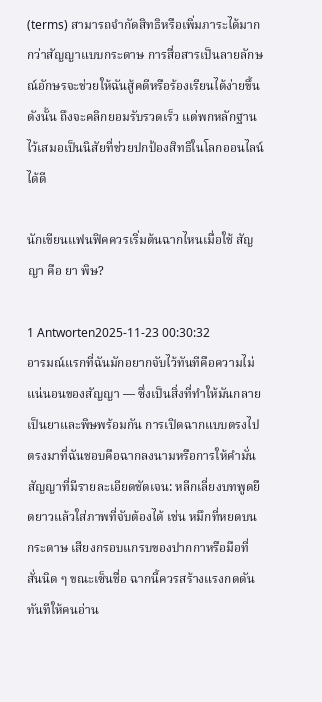(terms) สามารถจำกัดสิทธิหรือเพิ่มภาระได้มากกว่าสัญญาแบบกระดาษ การสื่อสารเป็นลายลักษณ์อักษรจะช่วยให้ฉันสู้คดีหรือร้องเรียนได้ง่ายขึ้น ดังนั้น ถึงจะคลิกยอมรับรวดเร็ว แต่พกหลักฐานไว้เสมอเป็นนิสัยที่ช่วยปกป้องสิทธิในโลกออนไลน์ได้ดี

นักเขียนแฟนฟิคควรเริ่มต้นฉากไหนเมื่อใช้ สัญญา คือ ยา พิษ?

1 Antworten2025-11-23 00:30:32
อารมณ์แรกที่ฉันมักอยากจับไว้ทันทีคือความไม่แน่นอนของสัญญา — ซึ่งเป็นสิ่งที่ทำให้มันกลายเป็นยาและพิษพร้อมกัน การเปิดฉากแบบตรงไปตรงมาที่ฉันชอบคือฉากลงนามหรือการให้คำมั่นสัญญาที่มีรายละเอียดชัดเจน: หลีกเลี่ยงบทพูดยืดยาวแล้วใส่ภาพที่จับต้องได้ เช่น หมึกที่หยดบนกระดาษ เสียงกรอบแกรบของปากกาหรือมือที่สั่นนิด ๆ ขณะเซ็นชื่อ ฉากนี้ควรสร้างแรงกดดันทันทีให้คนอ่าน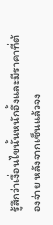รู้สึกว่าเงื่อนไขนั้นหนักอึ้งและมีราคาที่ต้องจ่าย หลังจากเซ็นแล้วจง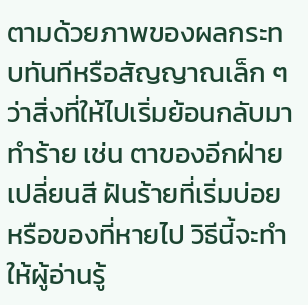ตามด้วยภาพของผลกระทบทันทีหรือสัญญาณเล็ก ๆ ว่าสิ่งที่ให้ไปเริ่มย้อนกลับมาทำร้าย เช่น ตาของอีกฝ่ายเปลี่ยนสี ฝันร้ายที่เริ่มบ่อย หรือของที่หายไป วิธีนี้จะทำให้ผู้อ่านรู้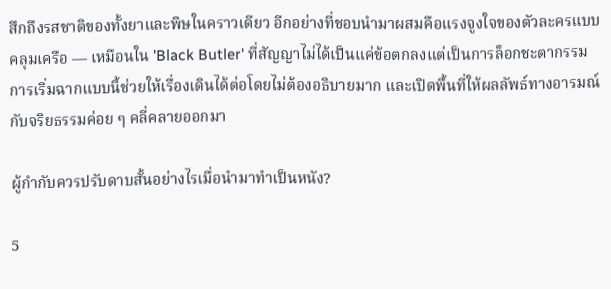สึกถึงรสชาติของทั้งยาและพิษในคราวเดียว อีกอย่างที่ชอบนำมาผสมคือแรงจูงใจของตัวละครแบบคลุมเครือ — เหมือนใน 'Black Butler' ที่สัญญาไม่ได้เป็นแค่ข้อตกลงแต่เป็นการล็อกชะตากรรม การเริ่มฉากแบบนี้ช่วยให้เรื่องเดินได้ต่อโดยไม่ต้องอธิบายมาก และเปิดพื้นที่ให้ผลลัพธ์ทางอารมณ์กับจริยธรรมค่อย ๆ คลี่คลายออกมา

ผู้กำกับควรปรับดาบสั้นอย่างไรเมื่อนำมาทำเป็นหนัง?

5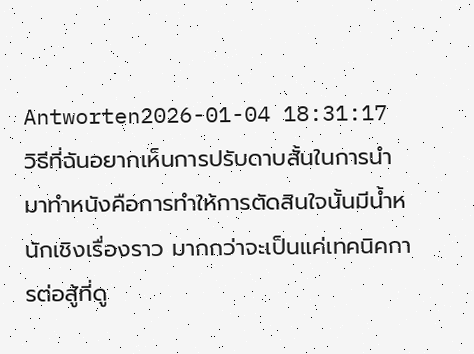Antworten2026-01-04 18:31:17
วิธีที่ฉันอยากเห็นการปรับดาบสั้นในการนำมาทำหนังคือการทำให้การตัดสินใจนั้นมีน้ำหนักเชิงเรื่องราว มากกว่าจะเป็นแค่เทคนิคการต่อสู้ที่ดู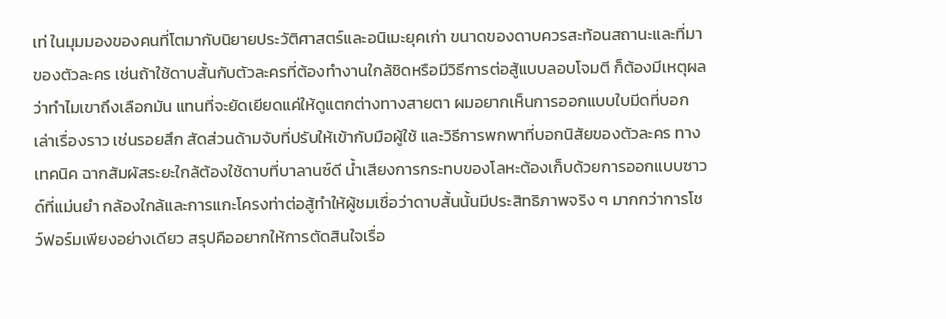เท่ ในมุมมองของคนที่โตมากับนิยายประวัติศาสตร์และอนิเมะยุคเก่า ขนาดของดาบควรสะท้อนสถานะและที่มาของตัวละคร เช่นถ้าใช้ดาบสั้นกับตัวละครที่ต้องทำงานใกล้ชิดหรือมีวิธีการต่อสู้แบบลอบโจมตี ก็ต้องมีเหตุผลว่าทำไมเขาถึงเลือกมัน แทนที่จะยัดเยียดแค่ให้ดูแตกต่างทางสายตา ผมอยากเห็นการออกแบบใบมีดที่บอกเล่าเรื่องราว เช่นรอยสึก สัดส่วนด้ามจับที่ปรับให้เข้ากับมือผู้ใช้ และวิธีการพกพาที่บอกนิสัยของตัวละคร ทางเทคนิค ฉากสัมผัสระยะใกล้ต้องใช้ดาบที่บาลานซ์ดี น้ำเสียงการกระทบของโลหะต้องเก็บด้วยการออกแบบซาวด์ที่แม่นยำ กล้องใกล้และการแกะโครงท่าต่อสู้ทำให้ผู้ชมเชื่อว่าดาบสั้นนั้นมีประสิทธิภาพจริง ๆ มากกว่าการโชว์ฟอร์มเพียงอย่างเดียว สรุปคืออยากให้การตัดสินใจเรื่อ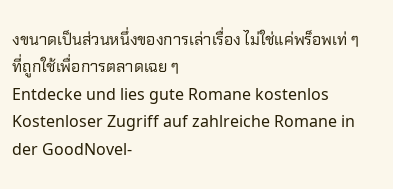งขนาดเป็นส่วนหนึ่งของการเล่าเรื่อง ไม่ใช่แค่พร็อพเท่ ๆ ที่ถูกใช้เพื่อการตลาดเฉย ๆ
Entdecke und lies gute Romane kostenlos
Kostenloser Zugriff auf zahlreiche Romane in der GoodNovel-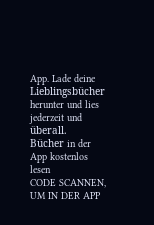App. Lade deine Lieblingsbücher herunter und lies jederzeit und überall.
Bücher in der App kostenlos lesen
CODE SCANNEN, UM IN DER APP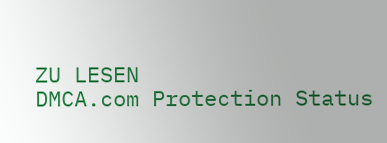ZU LESEN
DMCA.com Protection Status